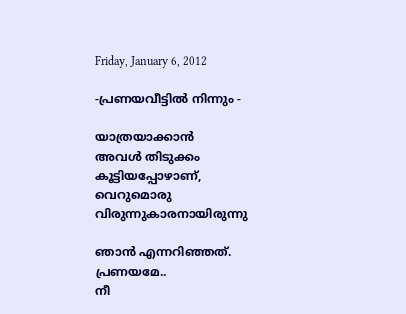Friday, January 6, 2012

-പ്രണയവീട്ടില്‍ നിന്നും -

യാത്രയാക്കാന്‍
അവള്‍ തിടുക്കം
കൂട്ടിയപ്പോഴാണ്,
വെറുമൊരു
വിരുന്നുകാരനായിരുന്നു

ഞാന്‍ എന്നറിഞ്ഞത്.
പ്രണയമേ..
നീ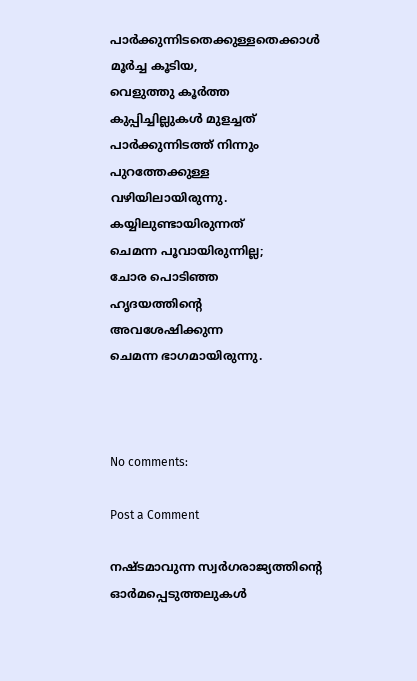പാര്‍ക്കുന്നിടതെക്കുള്ളതെക്കാള്‍
മൂര്‍ച്ച കൂടിയ,
വെളുത്തു കൂര്‍ത്ത
കുപ്പിച്ചില്ലുകള്‍ മുളച്ചത്
പാര്‍ക്കുന്നിടത്ത് നിന്നും
പുറത്തേക്കുള്ള
വഴിയിലായിരുന്നു.
കയ്യിലുണ്ടായിരുന്നത്
ചെമന്ന പൂവായിരുന്നില്ല;
ചോര പൊടിഞ്ഞ
ഹൃദയത്തിന്റെ
അവശേഷിക്കുന്ന
ചെമന്ന ഭാഗമായിരുന്നു.



No comments:

Post a Comment

നഷ്ടമാവുന്ന സ്വർഗരാജ്യത്തിന്റെ ഓർമപ്പെടുത്തലുകൾ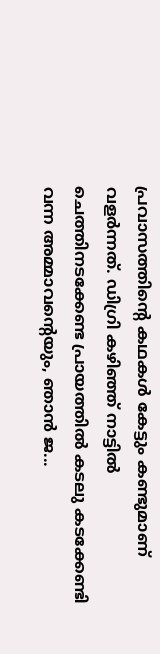പ്രവാസത്തിന്റെ കഥകൾ കേട്ടും കണ്ടുമാണ് വളർന്നത്. ഡിഗ്രി കഴിഞ്ഞ് നാട്ടിൽ ചെത്തിനടക്കേണ്ട പ്രായത്തിൽ കടലു കടക്കേണ്ടി വന്ന അമ്മാവന്റെയും, ഞാൻ ജ...